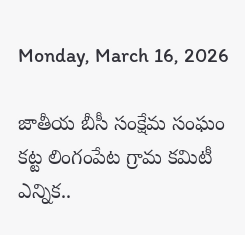Monday, March 16, 2026

జాతీయ బీసీ సంక్షేమ సంఘం కట్ట లింగంపేట గ్రామ కమిటీ ఎన్నిక..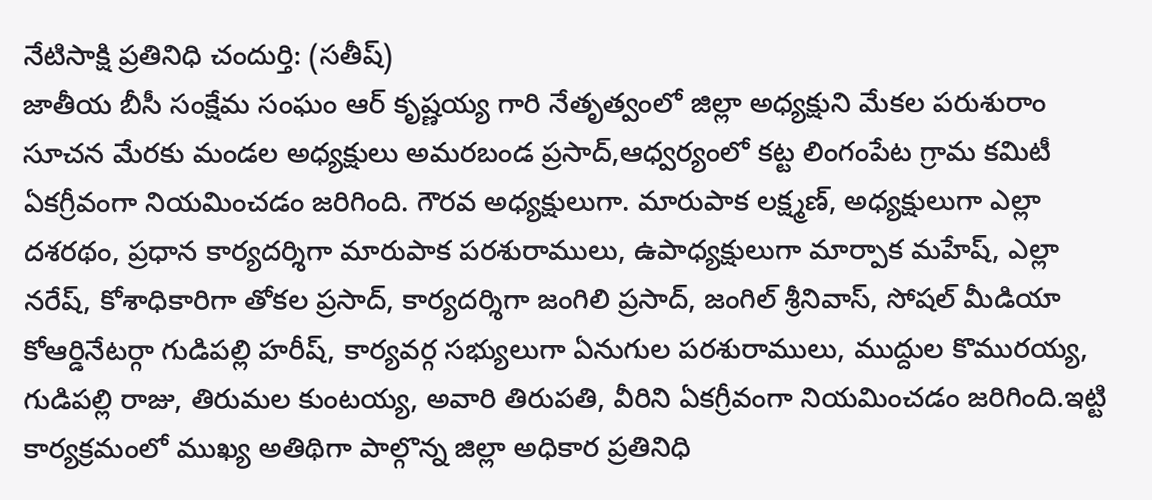నేటిసాక్షి ప్రతినిధి చందుర్తి: (సతీష్)
జాతీయ బీసీ సంక్షేమ సంఘం ఆర్ కృష్ణయ్య గారి నేతృత్వంలో జిల్లా అధ్యక్షుని మేకల పరుశురాం సూచన మేరకు మండల అధ్యక్షులు అమరబండ ప్రసాద్,ఆధ్వర్యంలో కట్ట లింగంపేట గ్రామ కమిటీ ఏకగ్రీవంగా నియమించడం జరిగింది. గౌరవ అధ్యక్షులుగా. మారుపాక లక్ష్మణ్, అధ్యక్షులుగా ఎల్లా దశరథం, ప్రధాన కార్యదర్శిగా మారుపాక పరశురాములు, ఉపాధ్యక్షులుగా మార్పాక మహేష్, ఎల్లా నరేష్, కోశాధికారిగా తోకల ప్రసాద్, కార్యదర్శిగా జంగిలి ప్రసాద్, జంగిల్ శ్రీనివాస్, సోషల్ మీడియా కోఆర్డినేటర్గా గుడిపల్లి హరీష్, కార్యవర్గ సభ్యులుగా ఏనుగుల పరశురాములు, ముద్దుల కొమురయ్య, గుడిపల్లి రాజు, తిరుమల కుంటయ్య, అవారి తిరుపతి, వీరిని ఏకగ్రీవంగా నియమించడం జరిగింది.ఇట్టి కార్యక్రమంలో ముఖ్య అతిథిగా పాల్గొన్న జిల్లా అధికార ప్రతినిధి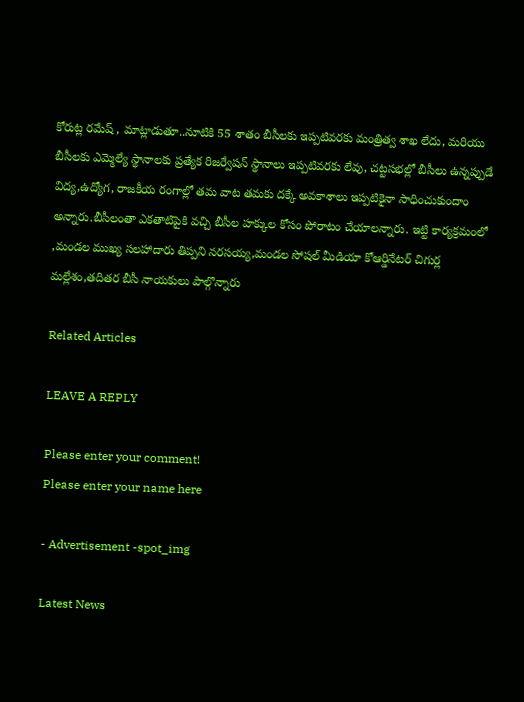కోరుట్ల రమేష్ , మాట్లాడుతూ..నూటికి 55 శాతం బీసీలకు ఇప్పటివరకు మంత్రిత్వ శాఖ లేదు, మరియు బీసీలకు ఎమ్మెల్యే స్థానాలకు ప్రత్యేక రిజర్వేషన్ స్థానాలు ఇప్పటివరకు లేవు, చట్టసభల్లో బీసీలు ఉన్నప్పుడే విద్య,ఉద్యోగ, రాజకీయ రంగాల్లో తమ వాట తమకు దక్కే అవకాశాలు ఇప్పటికైనా సాధించుకుందాం అన్నారు.బీసీలంతా ఎకతాటిపైకి వచ్చి బీసీల హక్కుల కోసం పోరాటం చేయాలన్నారు. ఇట్టి కార్యక్రమంలో ,మండల ముఖ్య సలహాదారు తిప్పని నరసయ్య,మండల సోషల్ మీడియా కోఆర్డినేటర్ చిగుర్ల మల్లేశం,తదితర బీసీ నాయకులు పాల్గొన్నారు

Related Articles

LEAVE A REPLY

Please enter your comment!
Please enter your name here

- Advertisement -spot_img

Latest News